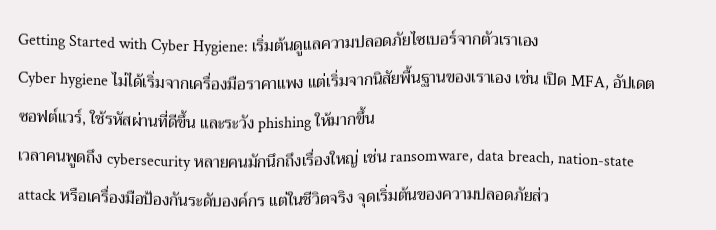Getting Started with Cyber Hygiene: เริ่มต้นดูแลความปลอดภัยไซเบอร์จากตัวเราเอง
Cyber hygiene ไม่ได้เริ่มจากเครื่องมือราคาแพง แต่เริ่มจากนิสัยพื้นฐานของเราเอง เช่น เปิด MFA, อัปเดตซอฟต์แวร์, ใช้รหัสผ่านที่ดีขึ้น และระวัง phishing ให้มากขึ้น
เวลาคนพูดถึง cybersecurity หลายคนมักนึกถึงเรื่องใหญ่ เช่น ransomware, data breach, nation-state attack หรือเครื่องมือป้องกันระดับองค์กร แต่ในชีวิตจริง จุดเริ่มต้นของความปลอดภัยส่ว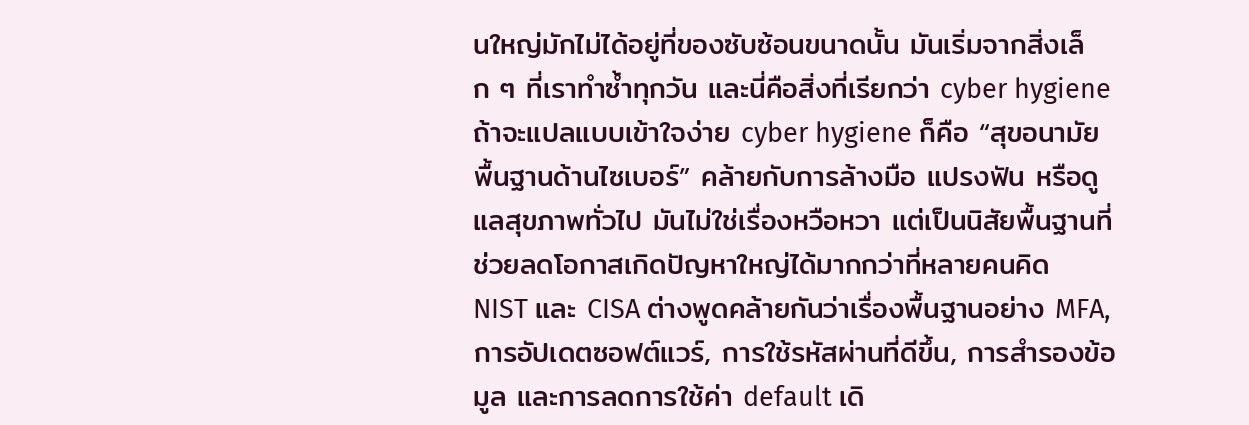นใหญ่มักไม่ได้อยู่ที่ของซับซ้อนขนาดนั้น มันเริ่มจากสิ่งเล็ก ๆ ที่เราทำซ้ำทุกวัน และนี่คือสิ่งที่เรียกว่า cyber hygiene
ถ้าจะแปลแบบเข้าใจง่าย cyber hygiene ก็คือ “สุขอนามัยพื้นฐานด้านไซเบอร์” คล้ายกับการล้างมือ แปรงฟัน หรือดูแลสุขภาพทั่วไป มันไม่ใช่เรื่องหวือหวา แต่เป็นนิสัยพื้นฐานที่ช่วยลดโอกาสเกิดปัญหาใหญ่ได้มากกว่าที่หลายคนคิด
NIST และ CISA ต่างพูดคล้ายกันว่าเรื่องพื้นฐานอย่าง MFA, การอัปเดตซอฟต์แวร์, การใช้รหัสผ่านที่ดีขึ้น, การสำรองข้อมูล และการลดการใช้ค่า default เดิ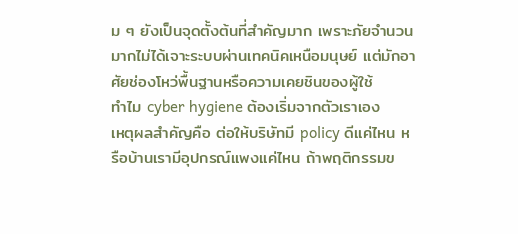ม ๆ ยังเป็นจุดตั้งต้นที่สำคัญมาก เพราะภัยจำนวนมากไม่ได้เจาะระบบผ่านเทคนิคเหนือมนุษย์ แต่มักอาศัยช่องโหว่พื้นฐานหรือความเคยชินของผู้ใช้
ทำไม cyber hygiene ต้องเริ่มจากตัวเราเอง
เหตุผลสำคัญคือ ต่อให้บริษัทมี policy ดีแค่ไหน หรือบ้านเรามีอุปกรณ์แพงแค่ไหน ถ้าพฤติกรรมข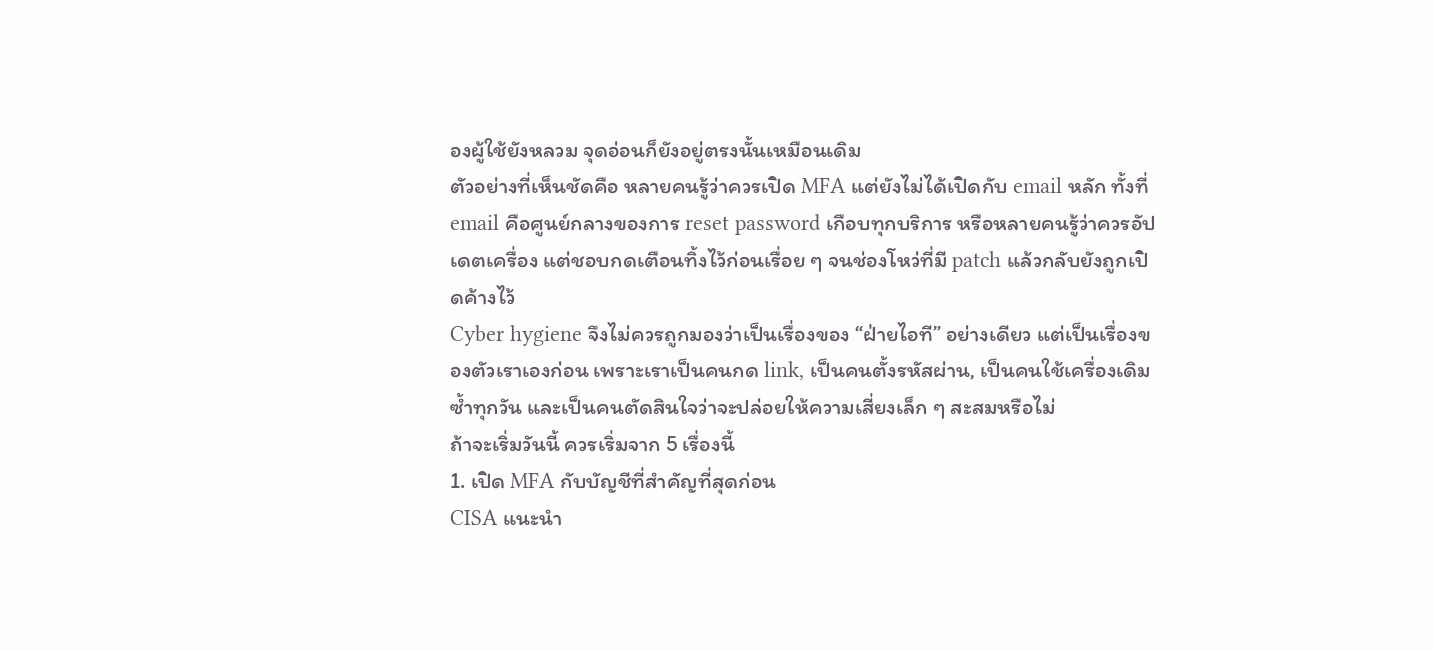องผู้ใช้ยังหลวม จุดอ่อนก็ยังอยู่ตรงนั้นเหมือนเดิม
ตัวอย่างที่เห็นชัดคือ หลายคนรู้ว่าควรเปิด MFA แต่ยังไม่ได้เปิดกับ email หลัก ทั้งที่ email คือศูนย์กลางของการ reset password เกือบทุกบริการ หรือหลายคนรู้ว่าควรอัปเดตเครื่อง แต่ชอบกดเตือนทิ้งไว้ก่อนเรื่อย ๆ จนช่องโหว่ที่มี patch แล้วกลับยังถูกเปิดค้างไว้
Cyber hygiene จึงไม่ควรถูกมองว่าเป็นเรื่องของ “ฝ่ายไอที” อย่างเดียว แต่เป็นเรื่องของตัวเราเองก่อน เพราะเราเป็นคนกด link, เป็นคนตั้งรหัสผ่าน, เป็นคนใช้เครื่องเดิมซ้ำทุกวัน และเป็นคนตัดสินใจว่าจะปล่อยให้ความเสี่ยงเล็ก ๆ สะสมหรือไม่
ถ้าจะเริ่มวันนี้ ควรเริ่มจาก 5 เรื่องนี้
1. เปิด MFA กับบัญชีที่สำคัญที่สุดก่อน
CISA แนะนำ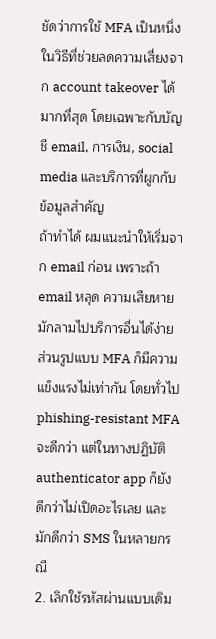ชัดว่าการใช้ MFA เป็นหนึ่งในวิธีที่ช่วยลดความเสี่ยงจาก account takeover ได้มากที่สุด โดยเฉพาะกับบัญชี email, การเงิน, social media และบริการที่ผูกกับข้อมูลสำคัญ
ถ้าทำได้ ผมแนะนำให้เริ่มจาก email ก่อน เพราะถ้า email หลุด ความเสียหายมักลามไปบริการอื่นได้ง่าย ส่วนรูปแบบ MFA ก็มีความแข็งแรงไม่เท่ากัน โดยทั่วไป phishing-resistant MFA จะดีกว่า แต่ในทางปฏิบัติ authenticator app ก็ยังดีกว่าไม่เปิดอะไรเลย และมักดีกว่า SMS ในหลายกรณี
2. เลิกใช้รหัสผ่านแบบเดิม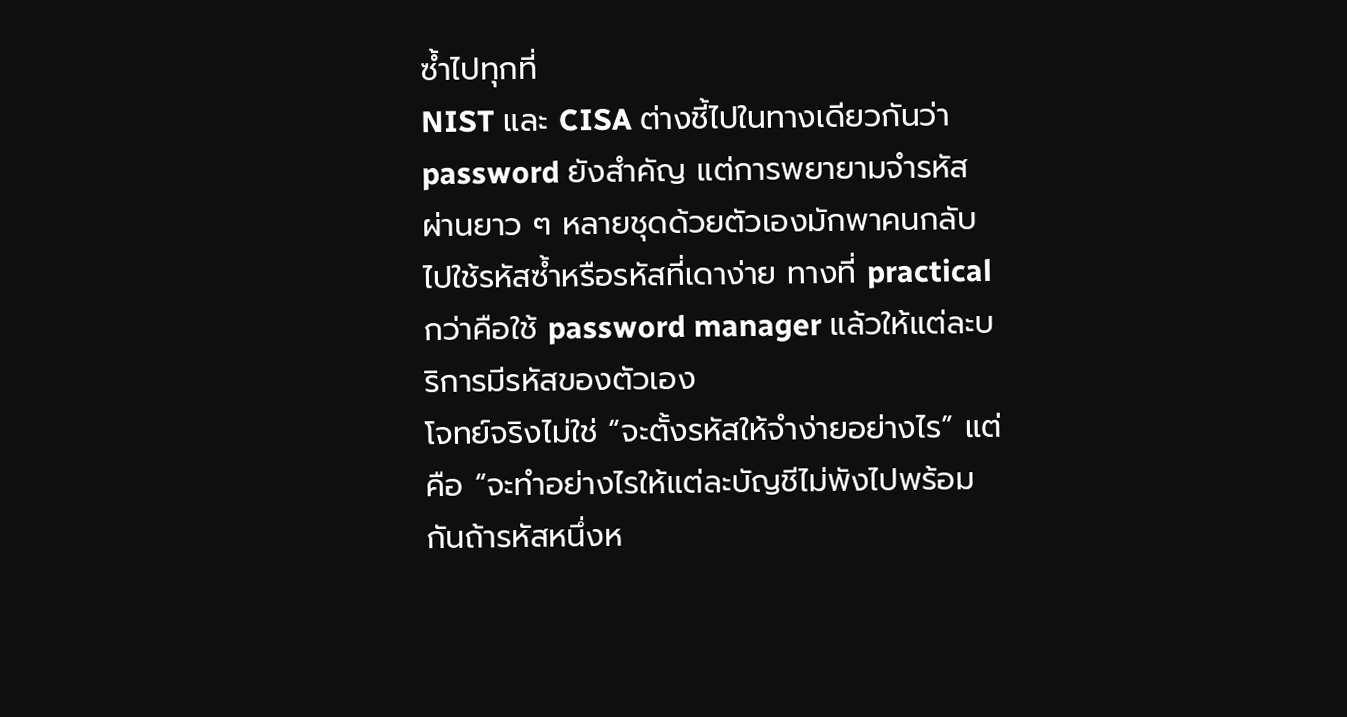ซ้ำไปทุกที่
NIST และ CISA ต่างชี้ไปในทางเดียวกันว่า password ยังสำคัญ แต่การพยายามจำรหัสผ่านยาว ๆ หลายชุดด้วยตัวเองมักพาคนกลับไปใช้รหัสซ้ำหรือรหัสที่เดาง่าย ทางที่ practical กว่าคือใช้ password manager แล้วให้แต่ละบริการมีรหัสของตัวเอง
โจทย์จริงไม่ใช่ “จะตั้งรหัสให้จำง่ายอย่างไร” แต่คือ “จะทำอย่างไรให้แต่ละบัญชีไม่พังไปพร้อมกันถ้ารหัสหนึ่งห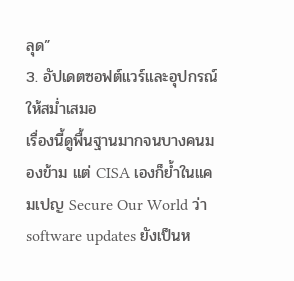ลุด”
3. อัปเดตซอฟต์แวร์และอุปกรณ์ให้สม่ำเสมอ
เรื่องนี้ดูพื้นฐานมากจนบางคนมองข้าม แต่ CISA เองก็ย้ำในแคมเปญ Secure Our World ว่า software updates ยังเป็นห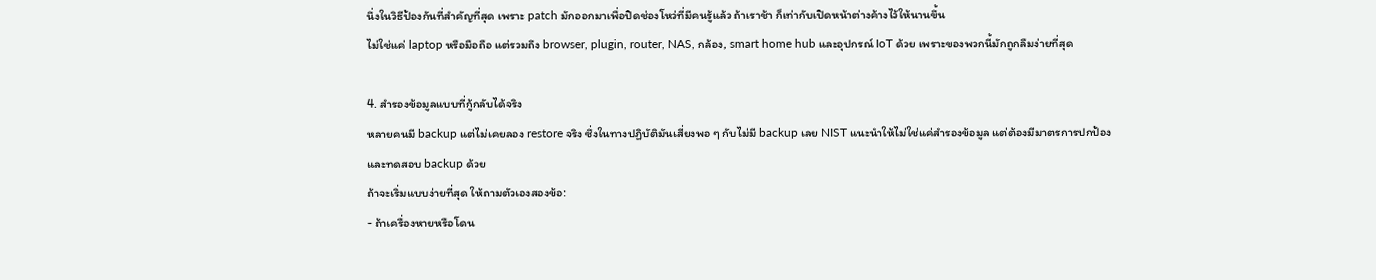นึ่งในวิธีป้องกันที่สำคัญที่สุด เพราะ patch มักออกมาเพื่อปิดช่องโหว่ที่มีคนรู้แล้ว ถ้าเราช้า ก็เท่ากับเปิดหน้าต่างค้างไว้ให้นานขึ้น
ไม่ใช่แค่ laptop หรือมือถือ แต่รวมถึง browser, plugin, router, NAS, กล้อง, smart home hub และอุปกรณ์ IoT ด้วย เพราะของพวกนี้มักถูกลืมง่ายที่สุด

4. สำรองข้อมูลแบบที่กู้กลับได้จริง
หลายคนมี backup แต่ไม่เคยลอง restore จริง ซึ่งในทางปฏิบัติมันเสี่ยงพอ ๆ กับไม่มี backup เลย NIST แนะนำให้ไม่ใช่แค่สำรองข้อมูล แต่ต้องมีมาตรการปกป้องและทดสอบ backup ด้วย
ถ้าจะเริ่มแบบง่ายที่สุด ให้ถามตัวเองสองข้อ:
- ถ้าเครื่องหายหรือโดน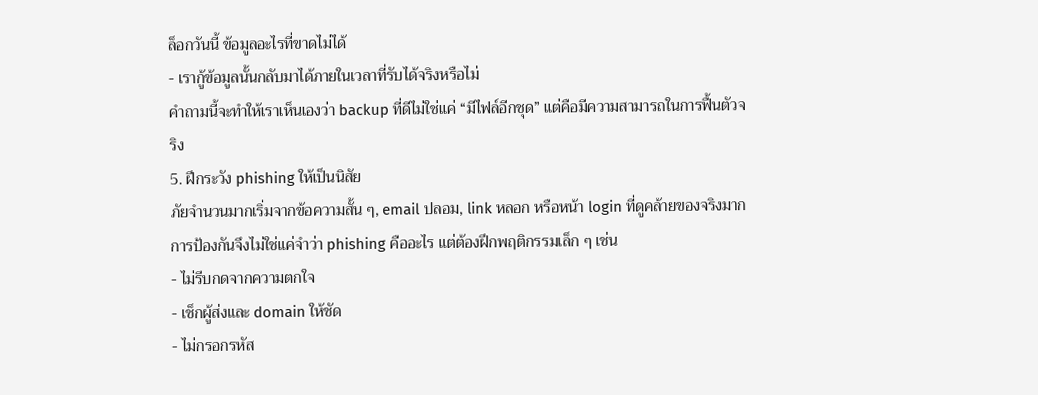ล็อกวันนี้ ข้อมูลอะไรที่ขาดไม่ได้
- เรากู้ข้อมูลนั้นกลับมาได้ภายในเวลาที่รับได้จริงหรือไม่
คำถามนี้จะทำให้เราเห็นเองว่า backup ที่ดีไม่ใช่แค่ “มีไฟล์อีกชุด” แต่คือมีความสามารถในการฟื้นตัวจริง
5. ฝึกระวัง phishing ให้เป็นนิสัย
ภัยจำนวนมากเริ่มจากข้อความสั้น ๆ, email ปลอม, link หลอก หรือหน้า login ที่ดูคล้ายของจริงมาก การป้องกันจึงไม่ใช่แค่จำว่า phishing คืออะไร แต่ต้องฝึกพฤติกรรมเล็ก ๆ เช่น
- ไม่รีบกดจากความตกใจ
- เช็กผู้ส่งและ domain ให้ชัด
- ไม่กรอกรหัส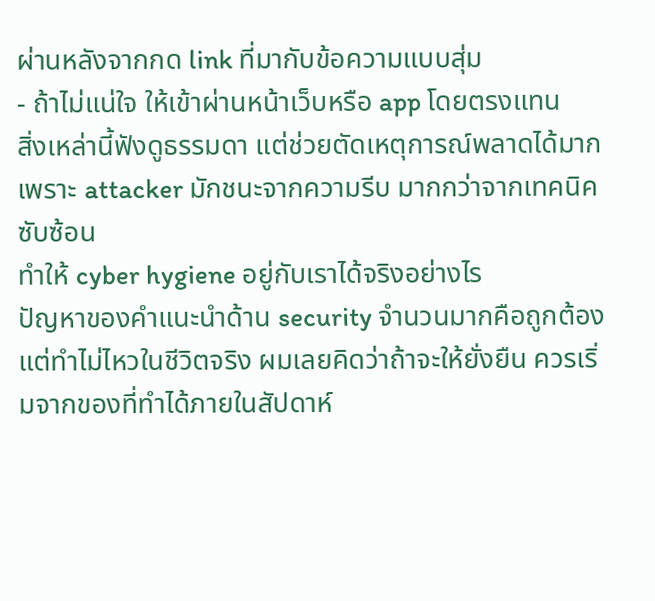ผ่านหลังจากกด link ที่มากับข้อความแบบสุ่ม
- ถ้าไม่แน่ใจ ให้เข้าผ่านหน้าเว็บหรือ app โดยตรงแทน
สิ่งเหล่านี้ฟังดูธรรมดา แต่ช่วยตัดเหตุการณ์พลาดได้มาก เพราะ attacker มักชนะจากความรีบ มากกว่าจากเทคนิคซับซ้อน
ทำให้ cyber hygiene อยู่กับเราได้จริงอย่างไร
ปัญหาของคำแนะนำด้าน security จำนวนมากคือถูกต้องแต่ทำไม่ไหวในชีวิตจริง ผมเลยคิดว่าถ้าจะให้ยั่งยืน ควรเริ่มจากของที่ทำได้ภายในสัปดาห์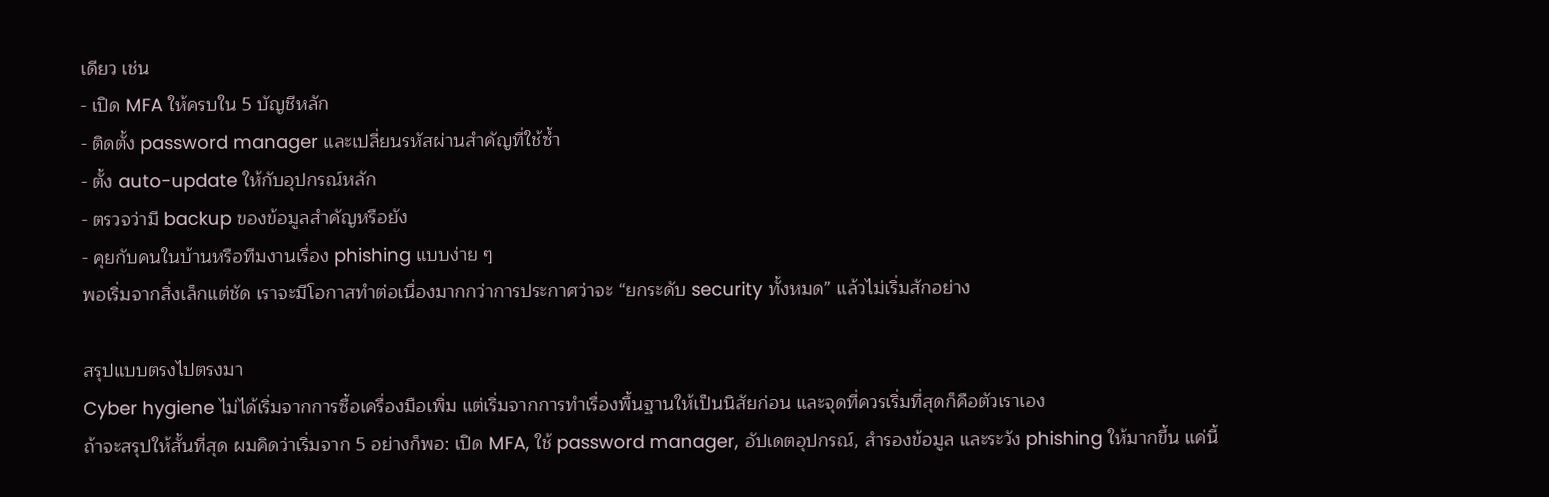เดียว เช่น
- เปิด MFA ให้ครบใน 5 บัญชีหลัก
- ติดตั้ง password manager และเปลี่ยนรหัสผ่านสำคัญที่ใช้ซ้ำ
- ตั้ง auto-update ให้กับอุปกรณ์หลัก
- ตรวจว่ามี backup ของข้อมูลสำคัญหรือยัง
- คุยกับคนในบ้านหรือทีมงานเรื่อง phishing แบบง่าย ๆ
พอเริ่มจากสิ่งเล็กแต่ชัด เราจะมีโอกาสทำต่อเนื่องมากกว่าการประกาศว่าจะ “ยกระดับ security ทั้งหมด” แล้วไม่เริ่มสักอย่าง

สรุปแบบตรงไปตรงมา
Cyber hygiene ไม่ได้เริ่มจากการซื้อเครื่องมือเพิ่ม แต่เริ่มจากการทำเรื่องพื้นฐานให้เป็นนิสัยก่อน และจุดที่ควรเริ่มที่สุดก็คือตัวเราเอง
ถ้าจะสรุปให้สั้นที่สุด ผมคิดว่าเริ่มจาก 5 อย่างก็พอ: เปิด MFA, ใช้ password manager, อัปเดตอุปกรณ์, สำรองข้อมูล และระวัง phishing ให้มากขึ้น แค่นี้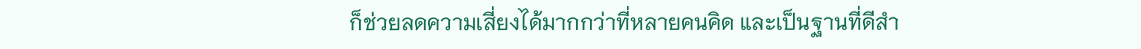ก็ช่วยลดความเสี่ยงได้มากกว่าที่หลายคนคิด และเป็นฐานที่ดีสำ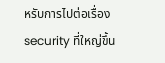หรับการไปต่อเรื่อง security ที่ใหญ่ขึ้น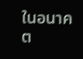ในอนาคต